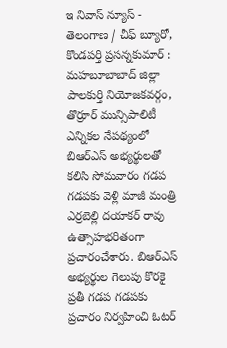ఇ నివాస్ న్యూస్ - తెలంగాణ / చీఫ్ బ్యూరో, కొండపర్తి ప్రసన్నకుమార్ : మహబూబాబాద్ జిల్లా పాలకుర్తి నియోజకవర్గం, తొర్రూర్ మున్సిపాలిటీ ఎన్నికల నేపథ్యంలో బిఆర్ఎస్ అభ్యర్థులతో కలిసి సోమవారం గడప గడపకు వెళ్లి మాజీ మంత్రి ఎర్రబెల్లి దయాకర్ రావు ఉత్సాహభరితంగా ప్రచారంచేశారు. బిఆర్ఎస్ అభ్యర్థుల గెలుపు కొరకై ప్రతీ గడప గడపకు ప్రచారం నిర్వహించి ఓటర్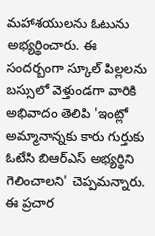మహాశయులను ఓటును అభ్యర్థించారు. ఈ సందర్బంగా స్కూల్ పిల్లలను బస్సులో వెళ్తుండగా వారికి అభివాదం తెలిపి 'ఇంట్లో అమ్మానాన్నకు కారు గుర్తుకు ఓటేసి బిఆర్ఎస్ అభ్యర్థిని గెలించాలని' చెప్పమన్నారు. ఈ ప్రచార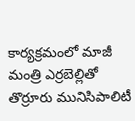కార్యక్రమంలో మాజీ మంత్రి ఎర్రబెల్లితో తొర్రూరు మునిసిపాలిటీ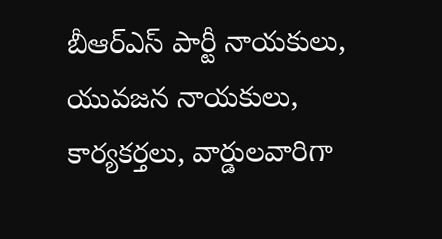బీఆర్ఎస్ పార్టీ నాయకులు, యువజన నాయకులు, కార్యకర్తలు, వార్డులవారిగా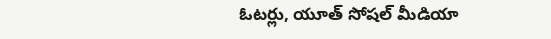ఓటర్లు, యూత్ సోషల్ మీడియా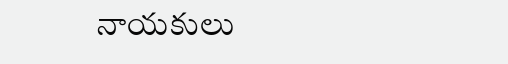నాయకులు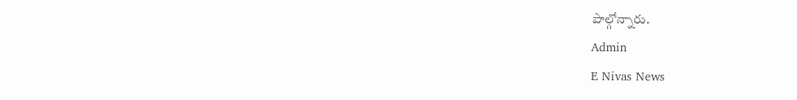పాల్గోన్నారు.
Admin
E Nivas News